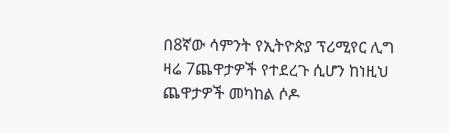በ8ኛው ሳምንት የኢትዮጵያ ፕሪሚየር ሊግ ዛሬ 7ጨዋታዎች የተደረጉ ሲሆን ከነዚህ ጨዋታዎች መካከል ሶዶ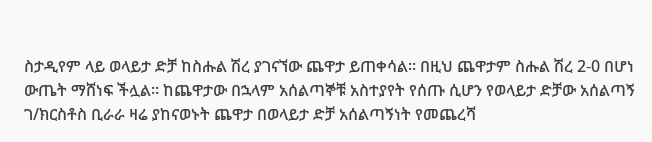ስታዲየም ላይ ወላይታ ድቻ ከስሑል ሽረ ያገናኘው ጨዋታ ይጠቀሳል። በዚህ ጨዋታም ስሑል ሽረ 2-0 በሆነ ውጤት ማሸነፍ ችሏል። ከጨዋታው በኋላም አሰልጣኞቹ አስተያየት የሰጡ ሲሆን የወላይታ ድቻው አሰልጣኝ ገ/ክርስቶስ ቢራራ ዛሬ ያከናወኑት ጨዋታ በወላይታ ድቻ አሰልጣኝነት የመጨረሻ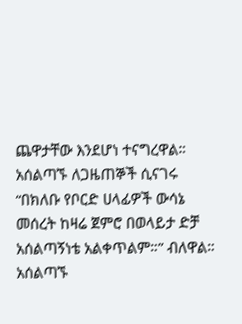ጨዋታቸው እንደሆነ ተናግረዋል። አሰልጣኙ ለጋዜጠኞች ሲናገሩ “በክለቡ የቦርድ ሀላፊዎች ውሳኔ መሰረት ከዛሬ ጀምሮ በወላይታ ድቻ አሰልጣኝነቴ አልቀጥልም።” ብለዋል። አሰልጣኙ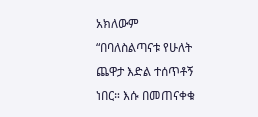አክለውም “በባለስልጣናቱ የሁለት ጨዋታ እድል ተሰጥቶኝ ነበር። እሱ በመጠናቀቁ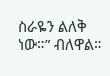ስራዬን ልለቅ ነው።” ብለዋል።